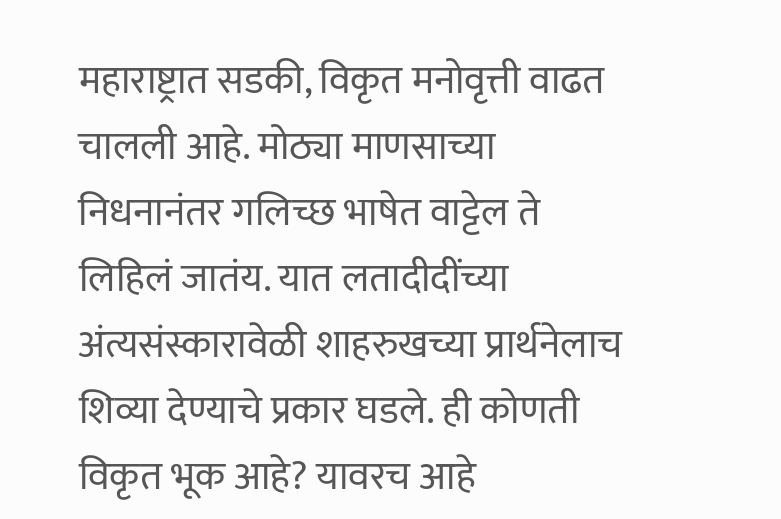महाराष्ट्रात सडकी, विकृत मनोवृत्ती वाढत चालली आहे. मोठ्या माणसाच्या निधनानंतर गलिच्छ भाषेत वाट्टेल ते लिहिलं जातंय. यात लतादीदींच्या अंत्यसंस्कारावेळी शाहरुखच्या प्रार्थनेलाच शिव्या देण्याचे प्रकार घडले. ही कोणती विकृत भूक आहे? यावरच आहे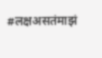#लक्षअसतंमाझं